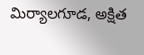మిర్యాలగూడ, అక్షిత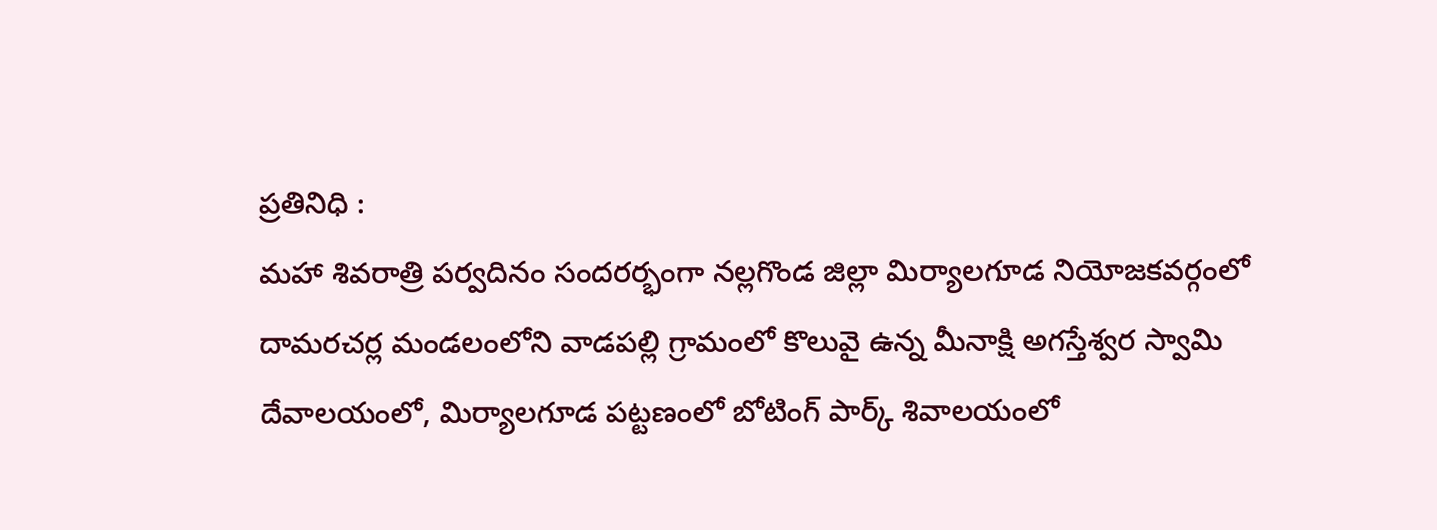ప్రతినిధి :
మహా శివరాత్రి పర్వదినం సందరర్భంగా నల్లగొండ జిల్లా మిర్యాలగూడ నియోజకవర్గంలో దామరచర్ల మండలంలోని వాడపల్లి గ్రామంలో కొలువై ఉన్న మీనాక్షి అగస్తేశ్వర స్వామి దేవాలయంలో, మిర్యాలగూడ పట్టణంలో బోటింగ్ పార్క్ శివాలయంలో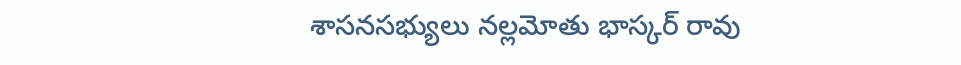శాసనసభ్యులు నల్లమోతు భాస్కర్ రావు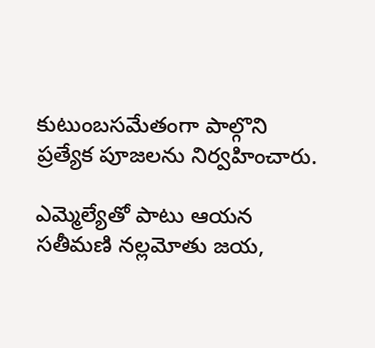కుటుంబసమేతంగా పాల్గొని ప్రత్యేక పూజలను నిర్వహించారు.

ఎమ్మెల్యేతో పాటు ఆయన సతీమణి నల్లమోతు జయ,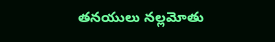తనయులు నల్లమోతు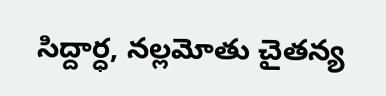సిద్దార్ధ, నల్లమోతు చైతన్య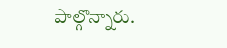పాల్గొన్నారు.